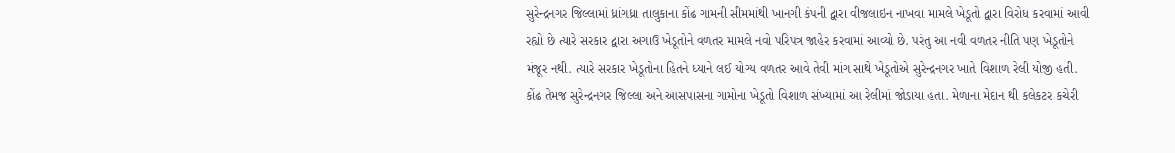સુરેન્દ્રનગર જિલ્લામાં ધ્રાંગધ્રા તાલુકાના કોંઢ ગામની સીમમાંથી ખાનગી કંપની દ્વારા વીજલાઇન નાખવા મામલે ખેડૂતો દ્વારા વિરોધ કરવામાં આવી રહ્યો છે ત્યારે સરકાર દ્વારા અગાઉ ખેડૂતોને વળતર મામલે નવો પરિપત્ર જાહેર કરવામાં આવ્યો છે. પરંતુ આ નવી વળતર નીતિ પણ ખેડૂતોને મંજૂર નથી. ત્યારે સરકાર ખેડૂતોના હિતને ધ્યાને લઈ યોગ્ય વળતર આવે તેવી માંગ સાથે ખેડૂતોએ સુરેન્દ્રનગર ખાતે વિશાળ રેલી યોજી હતી. કોંઢ તેમજ સુરેન્દ્રનગર જિલ્લા અને આસપાસના ગામોના ખેડૂતો વિશાળ સંખ્યામાં આ રેલીમાં જોડાયા હતા. મેળાના મેદાન થી કલેકટર કચેરી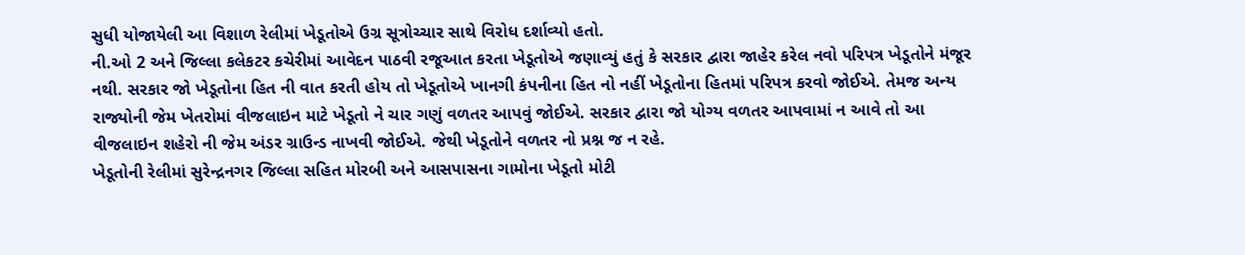સુધી યોજાયેલી આ વિશાળ રેલીમાં ખેડૂતોએ ઉગ્ર સૂત્રોચ્ચાર સાથે વિરોધ દર્શાવ્યો હતો.
ની.ઓ 2 અને જિલ્લા કલેકટર કચેરીમાં આવેદન પાઠવી રજૂઆત કરતા ખેડૂતોએ જણાવ્યું હતું કે સરકાર દ્વારા જાહેર કરેલ નવો પરિપત્ર ખેડૂતોને મંજૂર નથી. સરકાર જો ખેડૂતોના હિત ની વાત કરતી હોય તો ખેડૂતોએ ખાનગી કંપનીના હિત નો નહીં ખેડૂતોના હિતમાં પરિપત્ર કરવો જોઈએ. તેમજ અન્ય રાજ્યોની જેમ ખેતરોમાં વીજલાઇન માટે ખેડૂતો ને ચાર ગણું વળતર આપવું જોઈએ. સરકાર દ્વારા જો યોગ્ય વળતર આપવામાં ન આવે તો આ વીજલાઇન શહેરો ની જેમ અંડર ગ્રાઉન્ડ નાખવી જોઈએ. જેથી ખેડૂતોને વળતર નો પ્રશ્ન જ ન રહે.
ખેડૂતોની રેલીમાં સુરેન્દ્રનગર જિલ્લા સહિત મોરબી અને આસપાસના ગામોના ખેડૂતો મોટી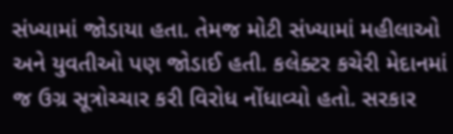સંખ્યામાં જોડાયા હતા. તેમજ મોટી સંખ્યામાં મહીલાઓ અને યુવતીઓ પણ જોડાઈ હતી. કલેક્ટર કચેરી મેદાનમાં જ ઉગ્ર સૂત્રોચ્ચાર કરી વિરોધ નોંધાવ્યો હતો. સરકાર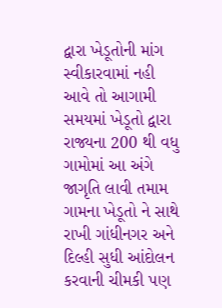દ્વારા ખેડૂતોની માંગ સ્વીકારવામાં નહી આવે તો આગામી સમયમાં ખેડૂતો દ્વારા રાજ્યના 200 થી વધુ ગામોમાં આ અંગે જાગૃતિ લાવી તમામ ગામના ખેડૂતો ને સાથે રાખી ગાંધીનગર અને દિલ્હી સુધી આંદોલન કરવાની ચીમકી પણ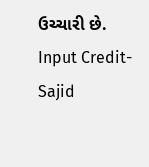ઉચ્ચારી છે.
Input Credit- Sajid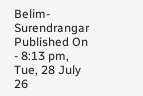Belim- Surendrangar
Published On - 8:13 pm, Tue, 28 July 26